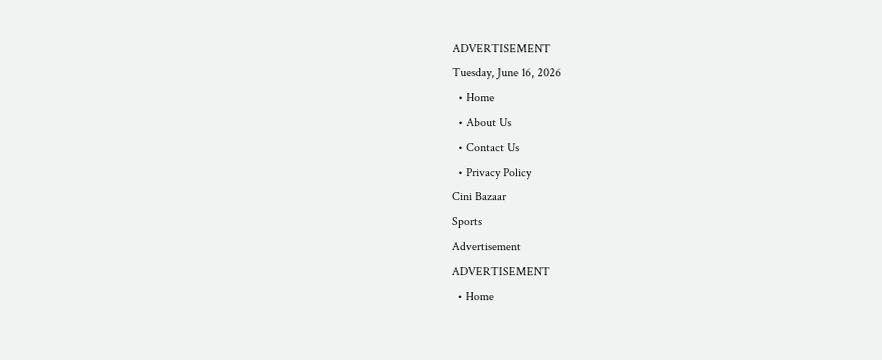ADVERTISEMENT
Tuesday, June 16, 2026
  • Home
  • About Us
  • Contact Us
  • Privacy Policy
Cini Bazaar
Sports
Advertisement
ADVERTISEMENT
  • Home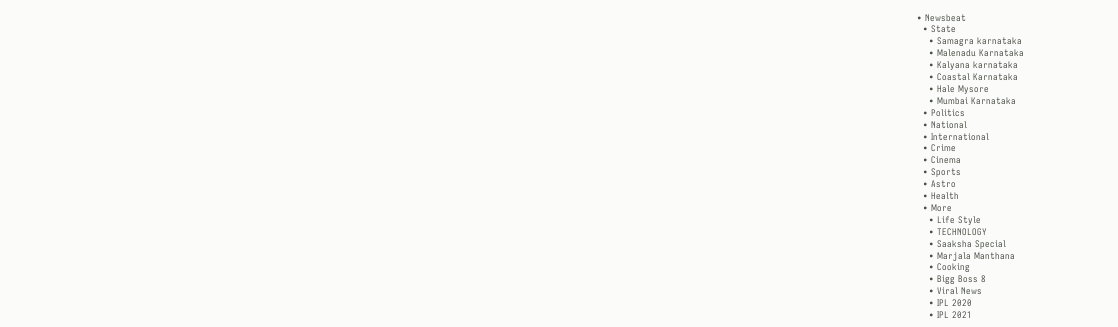• Newsbeat
  • State
    • Samagra karnataka
    • Malenadu Karnataka
    • Kalyana karnataka
    • Coastal Karnataka
    • Hale Mysore
    • Mumbai Karnataka
  • Politics
  • National
  • International
  • Crime
  • Cinema
  • Sports
  • Astro
  • Health
  • More
    • Life Style
    • TECHNOLOGY
    • Saaksha Special
    • Marjala Manthana
    • Cooking
    • Bigg Boss 8
    • Viral News
    • IPL 2020
    • IPL 2021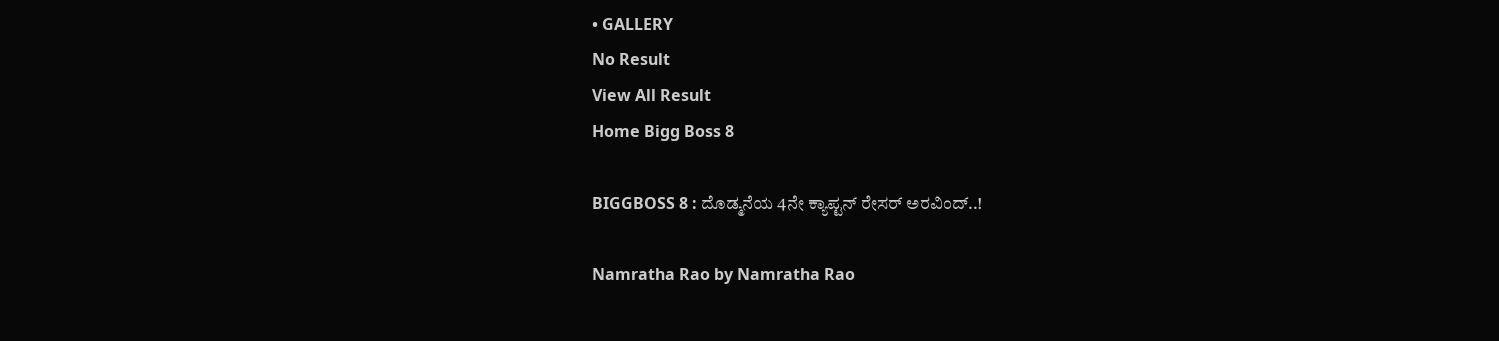• GALLERY
No Result
View All Result
Home Bigg Boss 8

BIGGBOSS 8 : ದೊಡ್ಮನೆಯ 4ನೇ ಕ್ಯಾಪ್ಟನ್ ರೇಸರ್ ಅರವಿಂದ್..!

Namratha Rao by Namratha Rao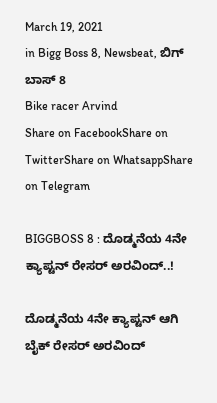March 19, 2021
in Bigg Boss 8, Newsbeat, ಬಿಗ್ ಬಾಸ್ 8
Bike racer Arvind
Share on FacebookShare on TwitterShare on WhatsappShare on Telegram

BIGGBOSS 8 : ದೊಡ್ಮನೆಯ 4ನೇ ಕ್ಯಾಪ್ಟನ್ ರೇಸರ್ ಅರವಿಂದ್..!

ದೊಡ್ಮನೆಯ 4ನೇ ಕ್ಯಾಪ್ಟನ್ ಆಗಿ ಬೈಕ್ ರೇಸರ್ ಅರವಿಂದ್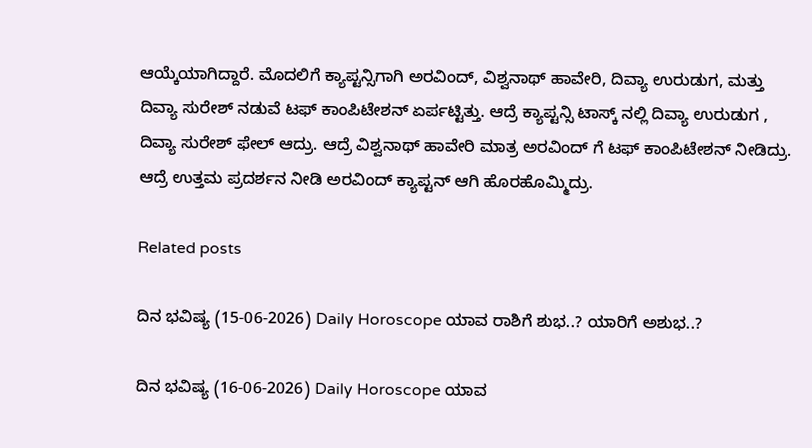ಆಯ್ಕೆಯಾಗಿದ್ದಾರೆ. ಮೊದಲಿಗೆ ಕ್ಯಾಪ್ಟನ್ಸಿಗಾಗಿ ಅರವಿಂದ್, ವಿಶ್ವನಾಥ್ ಹಾವೇರಿ, ದಿವ್ಯಾ ಉರುಡುಗ, ಮತ್ತು ದಿವ್ಯಾ ಸುರೇಶ್ ನಡುವೆ ಟಫ್ ಕಾಂಪಿಟೇಶನ್ ಏರ್ಪಟ್ಟಿತ್ತು. ಆದ್ರೆ ಕ್ಯಾಪ್ಟನ್ಸಿ ಟಾಸ್ಕ್ ನಲ್ಲಿ ದಿವ್ಯಾ ಉರುಡುಗ , ದಿವ್ಯಾ ಸುರೇಶ್ ಫೇಲ್ ಆದ್ರು. ಆದ್ರೆ ವಿಶ್ವನಾಥ್ ಹಾವೇರಿ ಮಾತ್ರ ಅರವಿಂದ್ ಗೆ ಟಫ್ ಕಾಂಪಿಟೇಶನ್ ನೀಡಿದ್ರು.
ಆದ್ರೆ ಉತ್ತಮ ಪ್ರದರ್ಶನ ನೀಡಿ ಅರವಿಂದ್ ಕ್ಯಾಪ್ಟನ್ ಆಗಿ ಹೊರಹೊಮ್ಮಿದ್ರು.

Related posts

ದಿನ ಭವಿಷ್ಯ (15-06-2026) Daily Horoscope ಯಾವ ರಾಶಿಗೆ ಶುಭ..? ಯಾರಿಗೆ ಅಶುಭ..?

ದಿನ ಭವಿಷ್ಯ (16-06-2026) Daily Horoscope ಯಾವ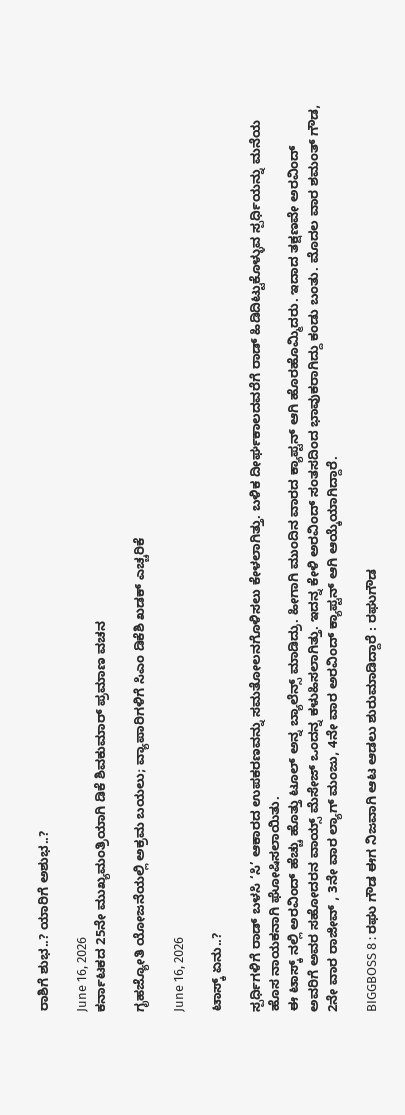ರಾಶಿಗೆ ಶುಭ..? ಯಾರಿಗೆ ಅಶುಭ..?

June 16, 2026
ಕರ್ನಾಟಕದ 25ನೇ ಮುಖ್ಯಮಂತ್ರಿಯಾಗಿ ಡಿಕೆ ಶಿವಕುಮಾರ್ ಪ್ರಮಾಣ ವಚನ

ಗೃಹಜ್ಯೋತಿ ಯೋಜನೆಯಲ್ಲಿ ಅಕ್ರಮ ಬಯಲು; ವ್ಯಾಪಾರಿಗಳಿಗೆ ಸಿಎಂ ಡಿಕೆಶಿ ಖಡಕ್ ಎಚ್ಚರಿಕೆ

June 16, 2026

ಟಾಸ್ಕ್ ಏನು..?

ಸ್ಪರ್ಧಿಗಳಿಗೆ ರಾಡ್ ಬಳಸಿ ‘ಸಿ’ ಆಕಾರದ ಉಪಕರಣವನ್ನು ಸಮತೋಲನಗೊಳಿಸಲು ಕೇಳಲಾಗಿತ್ತು. ಬಳಿಕ ದೀರ್ಘಕಾಲದವರೆಗೆ ರಾಡ್ ಹಿಡಿದಿಟ್ಟುಕೊಳ್ಳುವ ಸ್ಪರ್ಧಿಯನ್ನು ಮನೆಯ ಹೊಸ ನಾಯಕನಾಗಿ ಘೋಷಿಸಲಾಯಿತು.
ಈ ಟಾಸ್ಕ್ ನಲ್ಲಿ ಅರವಿಂದ್ ಹೆಚ್ಚು ಹೊತ್ತು ಟೂಲ್ ಅನ್ನ ಬ್ಯಾಲೆನ್ಸ್ ಮಾಡಿದ್ರು. ಹೀಗಾಗಿ ಮುಂದಿನ ವಾರದ ಕ್ಯಾಪ್ಟನ್ ಆಗಿ ಹೊರಹೊಮ್ಮಿದರು. ಇದಾದ ತಕ್ಷಣವೇ ಅರವಿಂದ್ ಅವರಿಗೆ ಅವರ ಸಹೋದರನ ವಾಯ್ಸ್ ಮೆಸೇಜ್ ಒಂದನ್ನ ಕಳುಹಿಸಲಾಗಿತ್ತು. ಇದನ್ನ ಕೇಳಿ ಅರವಿಂದ್ ಸಂತಸದಿಂದ ಭಾವುಕರಾಗಿದ್ದು ಕಂಡು ಬಂತು. ಮೊದಲ ವಾರ ಶಮಂತ್ ಗೌಡ, 2ನೇ ವಾರ ರಾಜೀವ್ , 3ನೇ ವಾರ ಲ್ಯಾಗ್ ಮಂಜು, 4ನೇ ವಾರ ಅರವಿಂದ್ ಕ್ಯಾಪ್ಟನ್ ಆಗಿ ಆಯ್ಕೆಯಾಗಿದ್ದಾರೆ.

BIGGBOSS 8 : ರಘು ಗೌಡ ಈಗ ನಿಜವಾಗಿ ಆಟ ಆಡಲು ಶುರುಮಾಡಿದ್ದಾರೆ : ರಘುಗೌಡ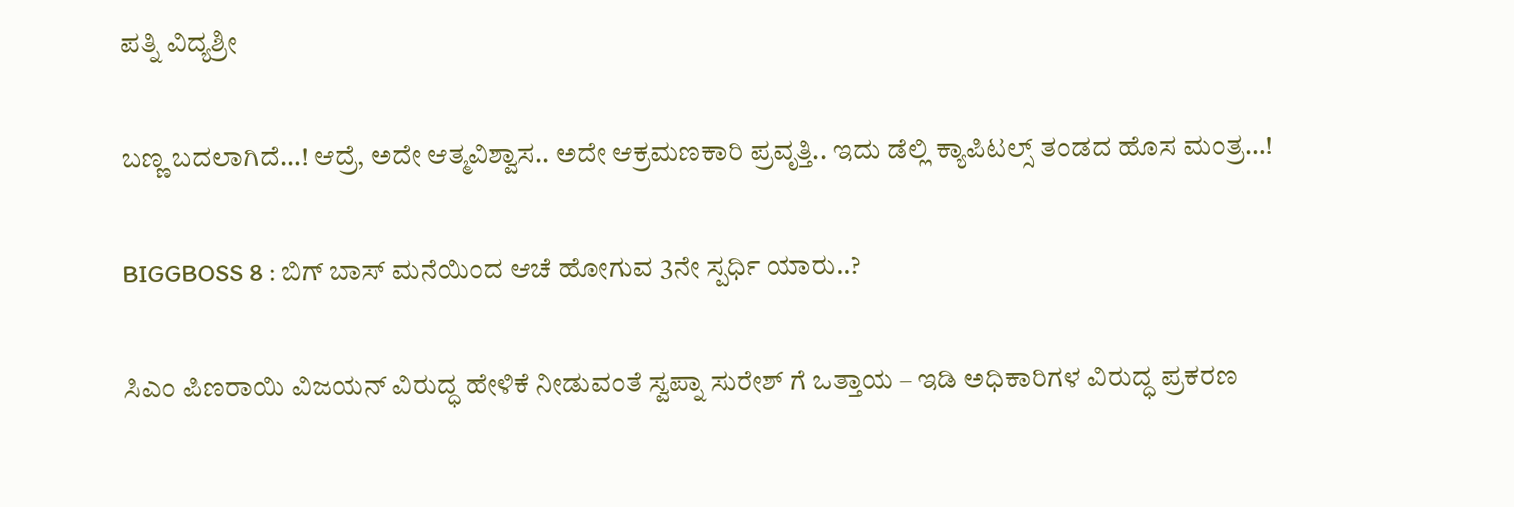ಪತ್ನಿ ವಿದ್ಯಶ್ರೀ

ಬಣ್ಣ ಬದಲಾಗಿದೆ…! ಆದ್ರೆ, ಅದೇ ಆತ್ಮವಿಶ್ವಾಸ.. ಅದೇ ಆಕ್ರಮಣಕಾರಿ ಪ್ರವೃತ್ತಿ.. ಇದು ಡೆಲ್ಲಿ ಕ್ಯಾಪಿಟಲ್ಸ್ ತಂಡದ ಹೊಸ ಮಂತ್ರ…!

BIGGBOSS 8 : ಬಿಗ್ ಬಾಸ್ ಮನೆಯಿಂದ ಆಚೆ ಹೋಗುವ 3ನೇ ಸ್ಪರ್ಧಿ ಯಾರು..?

ಸಿಎಂ ಪಿಣರಾಯಿ ವಿಜಯನ್ ವಿರುದ್ಧ ಹೇಳಿಕೆ ನೀಡುವಂತೆ ಸ್ವಪ್ನಾ ಸುರೇಶ್ ಗೆ ಒತ್ತಾಯ – ಇಡಿ ಅಧಿಕಾರಿಗಳ ವಿರುದ್ಧ ಪ್ರಕರಣ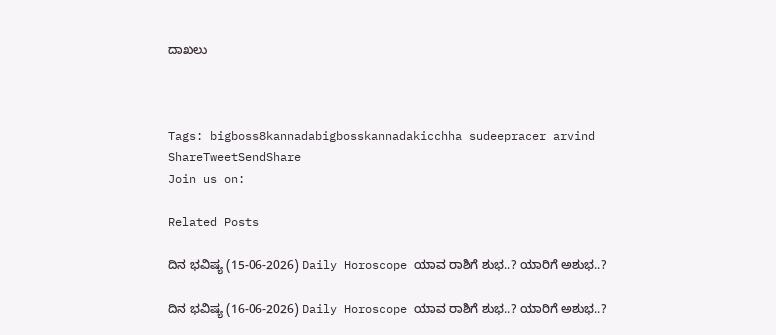ದಾಖಲು



Tags: bigboss8kannadabigbosskannadakicchha sudeepracer arvind
ShareTweetSendShare
Join us on:

Related Posts

ದಿನ ಭವಿಷ್ಯ (15-06-2026) Daily Horoscope ಯಾವ ರಾಶಿಗೆ ಶುಭ..? ಯಾರಿಗೆ ಅಶುಭ..?

ದಿನ ಭವಿಷ್ಯ (16-06-2026) Daily Horoscope ಯಾವ ರಾಶಿಗೆ ಶುಭ..? ಯಾರಿಗೆ ಅಶುಭ..?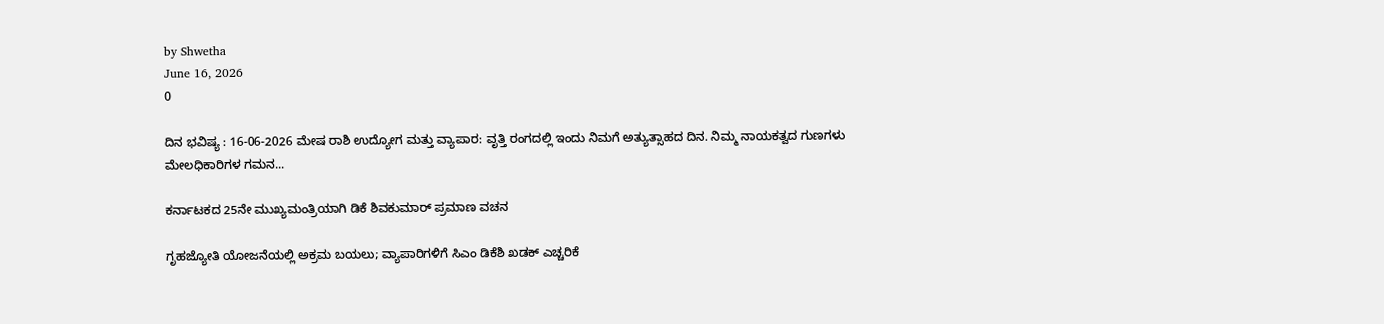by Shwetha
June 16, 2026
0

ದಿನ ಭವಿಷ್ಯ : 16-06-2026 ಮೇಷ ರಾಶಿ ಉದ್ಯೋಗ ಮತ್ತು ವ್ಯಾಪಾರ: ವೃತ್ತಿ ರಂಗದಲ್ಲಿ ಇಂದು ನಿಮಗೆ ಅತ್ಯುತ್ಸಾಹದ ದಿನ. ನಿಮ್ಮ ನಾಯಕತ್ವದ ಗುಣಗಳು ಮೇಲಧಿಕಾರಿಗಳ ಗಮನ...

ಕರ್ನಾಟಕದ 25ನೇ ಮುಖ್ಯಮಂತ್ರಿಯಾಗಿ ಡಿಕೆ ಶಿವಕುಮಾರ್ ಪ್ರಮಾಣ ವಚನ

ಗೃಹಜ್ಯೋತಿ ಯೋಜನೆಯಲ್ಲಿ ಅಕ್ರಮ ಬಯಲು; ವ್ಯಾಪಾರಿಗಳಿಗೆ ಸಿಎಂ ಡಿಕೆಶಿ ಖಡಕ್ ಎಚ್ಚರಿಕೆ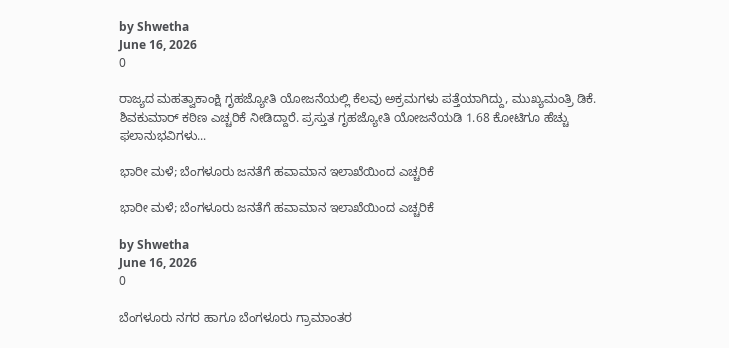by Shwetha
June 16, 2026
0

ರಾಜ್ಯದ ಮಹತ್ವಾಕಾಂಕ್ಷಿ ಗೃಹಜ್ಯೋತಿ ಯೋಜನೆಯಲ್ಲಿ ಕೆಲವು ಅಕ್ರಮಗಳು ಪತ್ತೆಯಾಗಿದ್ದು, ಮುಖ್ಯಮಂತ್ರಿ ಡಿಕೆ. ಶಿವಕುಮಾರ್ ಕಠಿಣ ಎಚ್ಚರಿಕೆ ನೀಡಿದ್ದಾರೆ. ಪ್ರಸ್ತುತ ಗೃಹಜ್ಯೋತಿ ಯೋಜನೆಯಡಿ 1.68 ಕೋಟಿಗೂ ಹೆಚ್ಚು ಫಲಾನುಭವಿಗಳು...

ಭಾರೀ ಮಳೆ; ಬೆಂಗಳೂರು ಜನತೆಗೆ ಹವಾಮಾನ ಇಲಾಖೆಯಿಂದ ಎಚ್ಚರಿಕೆ

ಭಾರೀ ಮಳೆ; ಬೆಂಗಳೂರು ಜನತೆಗೆ ಹವಾಮಾನ ಇಲಾಖೆಯಿಂದ ಎಚ್ಚರಿಕೆ

by Shwetha
June 16, 2026
0

ಬೆಂಗಳೂರು ನಗರ ಹಾಗೂ ಬೆಂಗಳೂರು ಗ್ರಾಮಾಂತರ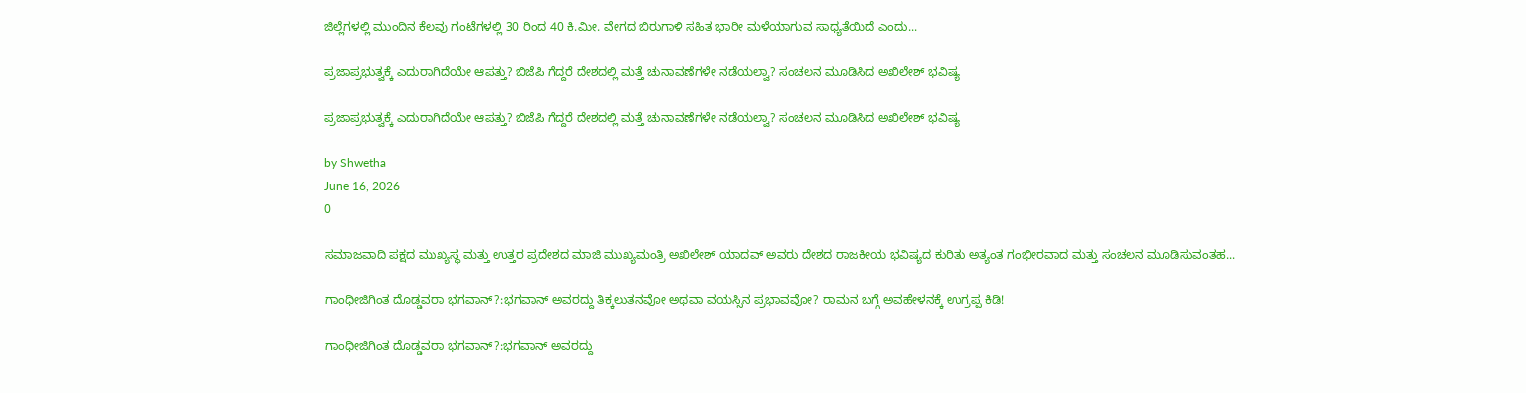ಜಿಲ್ಲೆಗಳಲ್ಲಿ ಮುಂದಿನ ಕೆಲವು ಗಂಟೆಗಳಲ್ಲಿ 30 ರಿಂದ 40 ಕಿ.ಮೀ. ವೇಗದ ಬಿರುಗಾಳಿ ಸಹಿತ ಭಾರೀ ಮಳೆಯಾಗುವ ಸಾಧ್ಯತೆಯಿದೆ ಎಂದು...

ಪ್ರಜಾಪ್ರಭುತ್ವಕ್ಕೆ ಎದುರಾಗಿದೆಯೇ ಆಪತ್ತು? ಬಿಜೆಪಿ ಗೆದ್ದರೆ ದೇಶದಲ್ಲಿ ಮತ್ತೆ ಚುನಾವಣೆಗಳೇ ನಡೆಯಲ್ವಾ? ಸಂಚಲನ ಮೂಡಿಸಿದ ಅಖಿಲೇಶ್ ಭವಿಷ್ಯ

ಪ್ರಜಾಪ್ರಭುತ್ವಕ್ಕೆ ಎದುರಾಗಿದೆಯೇ ಆಪತ್ತು? ಬಿಜೆಪಿ ಗೆದ್ದರೆ ದೇಶದಲ್ಲಿ ಮತ್ತೆ ಚುನಾವಣೆಗಳೇ ನಡೆಯಲ್ವಾ? ಸಂಚಲನ ಮೂಡಿಸಿದ ಅಖಿಲೇಶ್ ಭವಿಷ್ಯ

by Shwetha
June 16, 2026
0

ಸಮಾಜವಾದಿ ಪಕ್ಷದ ಮುಖ್ಯಸ್ಥ ಮತ್ತು ಉತ್ತರ ಪ್ರದೇಶದ ಮಾಜಿ ಮುಖ್ಯಮಂತ್ರಿ ಅಖಿಲೇಶ್ ಯಾದವ್ ಅವರು ದೇಶದ ರಾಜಕೀಯ ಭವಿಷ್ಯದ ಕುರಿತು ಅತ್ಯಂತ ಗಂಭೀರವಾದ ಮತ್ತು ಸಂಚಲನ ಮೂಡಿಸುವಂತಹ...

ಗಾಂಧೀಜಿಗಿಂತ ದೊಡ್ಡವರಾ ಭಗವಾನ್?:ಭಗವಾನ್ ಅವರದ್ದು ತಿಕ್ಕಲುತನವೋ ಅಥವಾ ವಯಸ್ಸಿನ ಪ್ರಭಾವವೋ? ರಾಮನ ಬಗ್ಗೆ ಅವಹೇಳನಕ್ಕೆ ಉಗ್ರಪ್ಪ ಕಿಡಿ!

ಗಾಂಧೀಜಿಗಿಂತ ದೊಡ್ಡವರಾ ಭಗವಾನ್?:ಭಗವಾನ್ ಅವರದ್ದು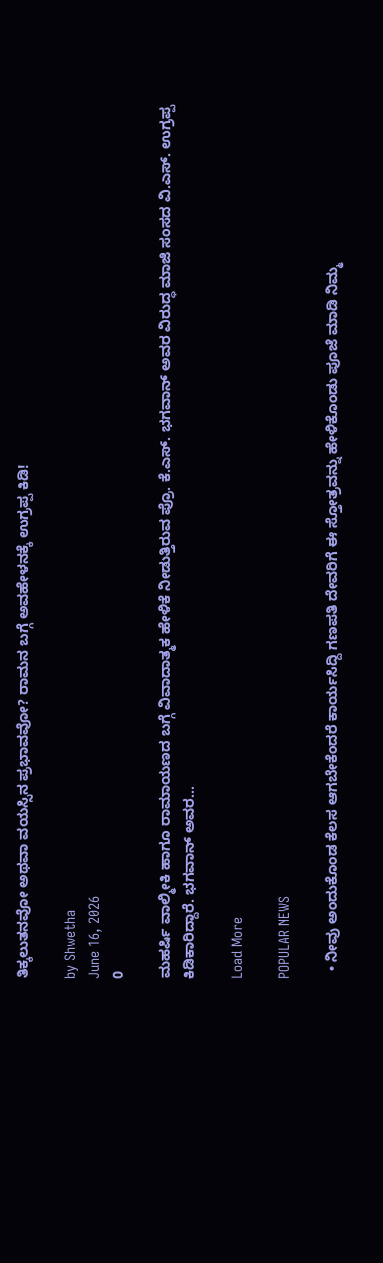ತಿಕ್ಕಲುತನವೋ ಅಥವಾ ವಯಸ್ಸಿನ ಪ್ರಭಾವವೋ? ರಾಮನ ಬಗ್ಗೆ ಅವಹೇಳನಕ್ಕೆ ಉಗ್ರಪ್ಪ ಕಿಡಿ!

by Shwetha
June 16, 2026
0

ಮಹರ್ಷಿ ವಾಲ್ಮೀಕಿ ಹಾಗೂ ರಾಮಾಯಣದ ಬಗ್ಗೆ ವಿವಾದಾತ್ಮಕ ಹೇಳಿಕೆ ನೀಡುತ್ತಿರುವ ಪ್ರೊ. ಕೆ.ಎಸ್. ಭಗವಾನ್ ಅವರ ವಿರುದ್ಧ ಮಾಜಿ ಸಂಸದ ವಿ.ಎಸ್. ಉಗ್ರಪ್ಪ ಕಿಡಿಕಾರಿದ್ದಾರೆ. ಭಗವಾನ್ ಅವರ...

Load More

POPULAR NEWS

  • ನೀವು ಅಂದುಕೊಂಡ ಕೆಲಸ ಆಗಬೇಕೆಂದರೆ ಕಾರ್ಯಸಿದ್ದಿ ಗಣಪತಿ ದೇವರಿಗೆ ಈ ಸ್ತೋತ್ರವನ್ನು ಹೇಳಿಕೊಂಡು ಪೂಜೆ ಮಾಡಿ ನಿಮ್ಮ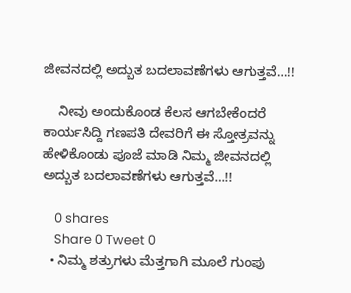ಜೀವನದಲ್ಲಿ ಅದ್ಬುತ ಬದಲಾವಣೆಗಳು ಆಗುತ್ತವೆ…!!

    ನೀವು ಅಂದುಕೊಂಡ ಕೆಲಸ ಆಗಬೇಕೆಂದರೆ ಕಾರ್ಯಸಿದ್ದಿ ಗಣಪತಿ ದೇವರಿಗೆ ಈ ಸ್ತೋತ್ರವನ್ನು ಹೇಳಿಕೊಂಡು ಪೂಜೆ ಮಾಡಿ ನಿಮ್ಮ ಜೀವನದಲ್ಲಿ ಅದ್ಬುತ ಬದಲಾವಣೆಗಳು ಆಗುತ್ತವೆ…!!

    0 shares
    Share 0 Tweet 0
  • ನಿಮ್ಮ ಶತ್ರುಗಳು ಮೆತ್ತಗಾಗಿ ಮೂಲೆ ಗುಂಪು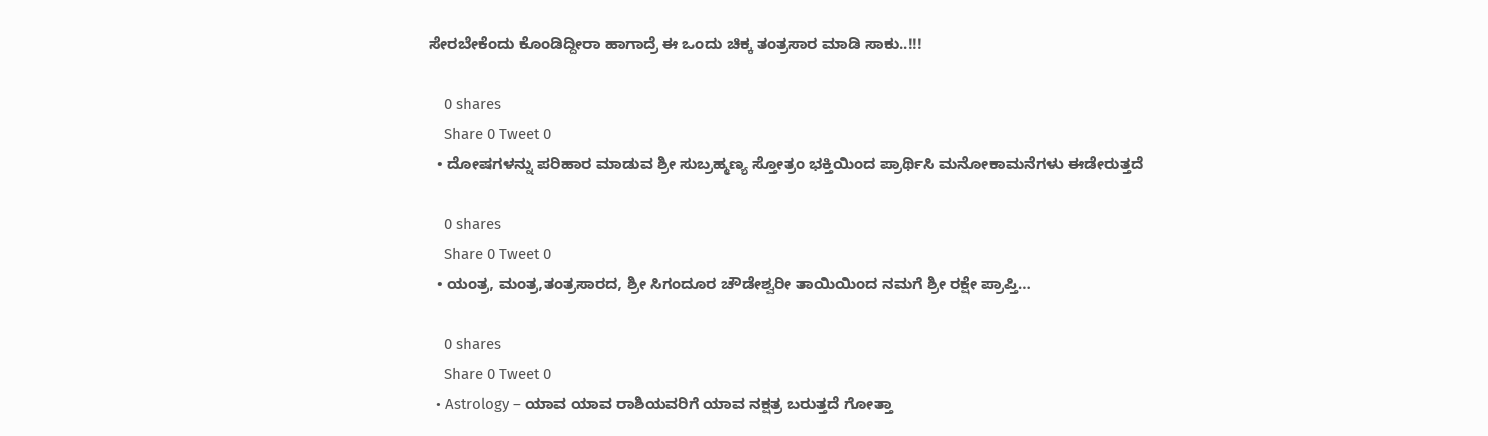ಸೇರಬೇಕೆಂದು ಕೊಂಡಿದ್ದೀರಾ ಹಾಗಾದ್ರೆ ಈ ಒಂದು ಚಿಕ್ಕ ತಂತ್ರಸಾರ ಮಾಡಿ ಸಾಕು..!!!

    0 shares
    Share 0 Tweet 0
  • ದೋಷಗಳನ್ನು ಪರಿಹಾರ ಮಾಡುವ ಶ್ರೀ ಸುಬ್ರಹ್ಮಣ್ಯ ಸ್ತೋತ್ರಂ ಭಕ್ತಿಯಿಂದ ಪ್ರಾರ್ಥಿಸಿ ಮನೋಕಾಮನೆಗಳು ಈಡೇರುತ್ತದೆ

    0 shares
    Share 0 Tweet 0
  • ಯಂತ್ರ, ಮಂತ್ರ,ತಂತ್ರಸಾರದ, ಶ್ರೀ ಸಿಗಂದೂರ ಚೌಡೇಶ್ವರೀ ತಾಯಿಯಿಂದ ನಮಗೆ ಶ್ರೀ ರಕ್ಷೇ ಪ್ರಾಪ್ತಿ…

    0 shares
    Share 0 Tweet 0
  • Astrology – ಯಾವ ಯಾವ ರಾಶಿಯವರಿಗೆ ಯಾವ ನಕ್ಷತ್ರ ಬರುತ್ತದೆ ಗೋತ್ತಾ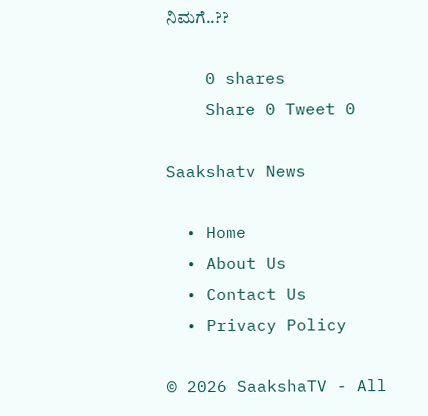ನಿಮಗೆ..??

    0 shares
    Share 0 Tweet 0

Saakshatv News

  • Home
  • About Us
  • Contact Us
  • Privacy Policy

© 2026 SaakshaTV - All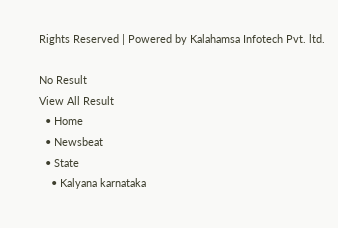Rights Reserved | Powered by Kalahamsa Infotech Pvt. ltd.

No Result
View All Result
  • Home
  • Newsbeat
  • State
    • Kalyana karnataka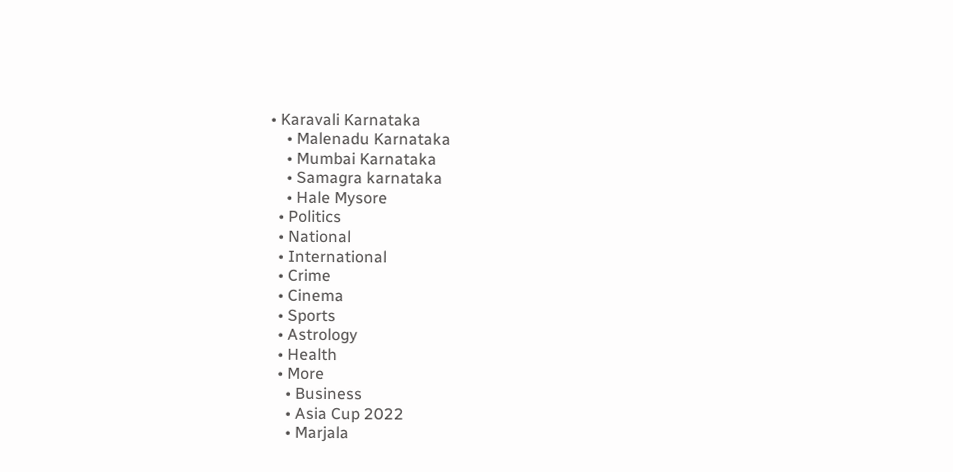• Karavali Karnataka
    • Malenadu Karnataka
    • Mumbai Karnataka
    • Samagra karnataka
    • Hale Mysore
  • Politics
  • National
  • International
  • Crime
  • Cinema
  • Sports
  • Astrology
  • Health
  • More
    • Business
    • Asia Cup 2022
    • Marjala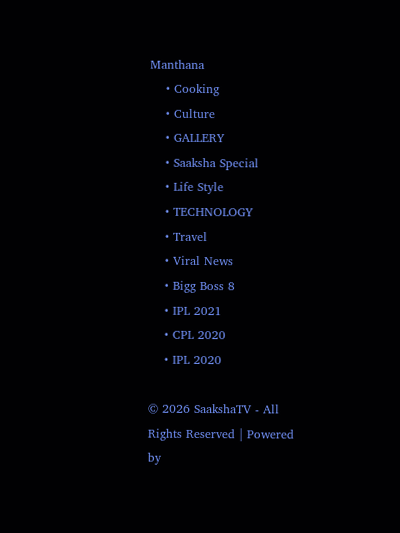Manthana
    • Cooking
    • Culture
    • GALLERY
    • Saaksha Special
    • Life Style
    • TECHNOLOGY
    • Travel
    • Viral News
    • Bigg Boss 8
    • IPL 2021
    • CPL 2020
    • IPL 2020

© 2026 SaakshaTV - All Rights Reserved | Powered by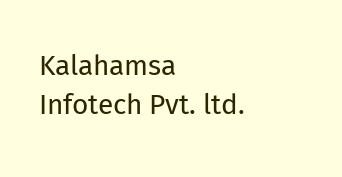Kalahamsa Infotech Pvt. ltd.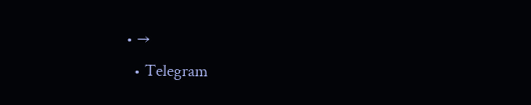• →
  • Telegram